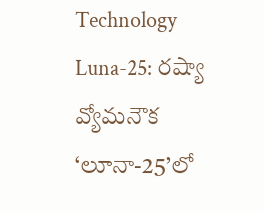Technology
Luna-25: రష్యా వ్యోమనౌక ‘లూనా-25’లో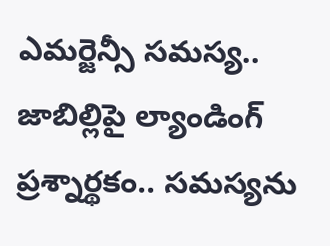ఎమర్జెన్సీ సమస్య.. జాబిల్లిపై ల్యాండింగ్‌‌ ప్రశ్నార్థకం.. సమస్యను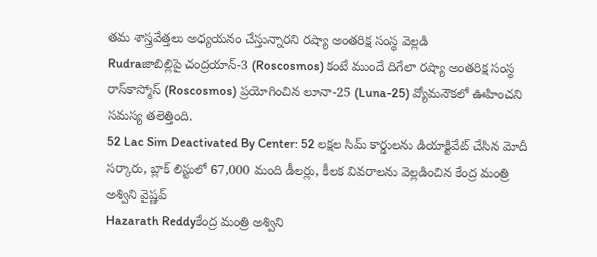తమ శాస్త్రవేత్తలు అధ్యయనం చేస్తున్నారని రష్యా అంతరిక్ష సంస్థ వెల్లడి
Rudraజాబిల్లిపై చంద్రయాన్-3 (Roscosmos) కంటే ముందే దిగేలా రష్యా అంతరిక్ష సంస్థ రాస్‌కాస్మోస్ (Roscosmos) ప్రయోగించిన లూనా-25 (Luna-25) వ్యోమనౌకలో ఊహించని సమస్య తలెత్తింది.
52 Lac Sim Deactivated By Center: 52 లక్షల సిమ్ కార్డులను డియాక్టివేట్ చేసిన మోదీ సర్కారు, బ్లాక్ లిస్టులో 67,000 మంది డీలర్లు, కీలక వివరాలను వెల్లడించిన కేంద్ర మంత్రి అశ్విని వైష్ణవ్
Hazarath Reddyకేంద్ర మంత్రి అశ్విని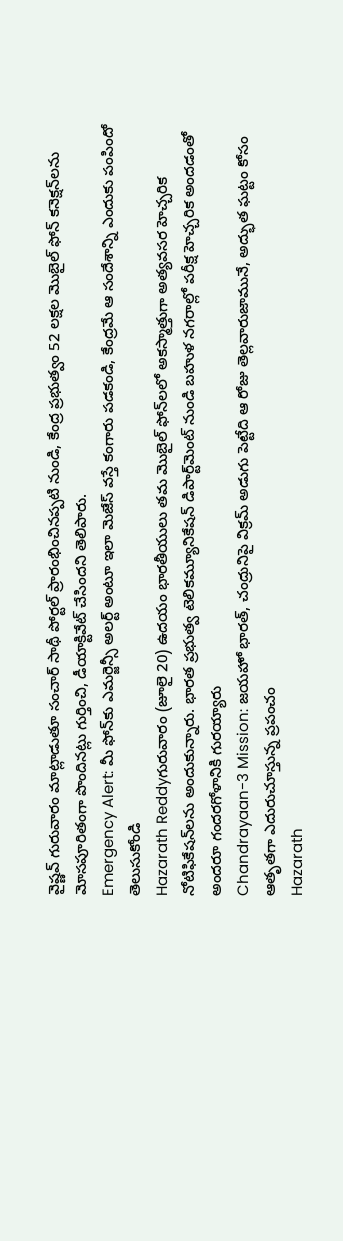వైష్ణవ్ గురువారం మాట్లాడుతూ సంచార్ సాథీ పోర్టల్ ప్రారంభించినప్పటి నుండి, కేంద్ర ప్రభుత్వం 52 లక్షల మొబైల్ ఫోన్ కనెక్షన్‌లను మోసపూరితంగా పొందినట్లు గుర్తించి, డీయాక్టివేట్ చేసిందని తెలిపారు.
Emergency Alert: మీ ఫోన్‌కు ఎమర్జెన్సీ అలర్ట్‌ అంటూ ఇలా మెజేస్ వస్తే కంగారు పడకండి, కేంద్రమే ఆ సందేశాన్ని ఎందుకు పంపిందో తెలుసుకోండి
Hazarath Reddyగురువారం (జూలై 20) ఉదయం భారతీయులు తమ మొబైల్ ఫోన్‌లలో అకస్మాత్తుగా అత్యవసర హెచ్చరిక నోటిఫికేషన్‌లను అందుకున్నారు. భారత ప్రభుత్వ టెలికమ్యూనికేషన్ డిపార్ట్‌మెంట్ నుండి బహుళ నగరాల్లో పరీక్ష హెచ్చరిక అందడంతో అందరూ గందరగోళానికి గురయ్యారు
Chandrayaan-3 Mission: జయహో భారత్, చంద్రునిపై విక్రమ్ అడుగు పెట్టేది ఆ రోజు తెల్లవారుజామునే, అద్భుత ఘట్టం కోసం ఆతృతగా ఎదురుచూస్తున్న ప్రపంచం
Hazarath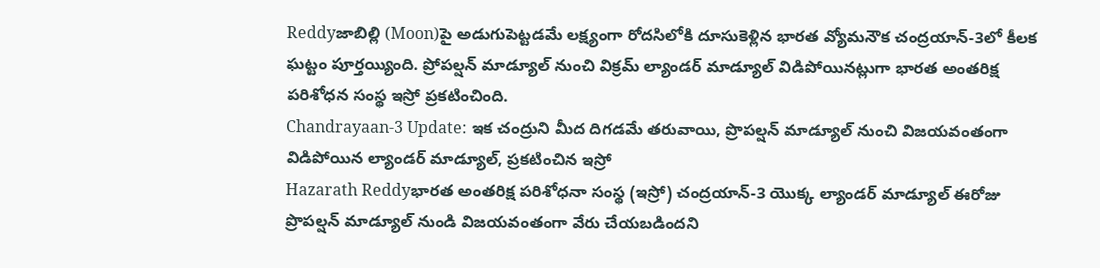Reddyజాబిల్లి (Moon)పై అడుగుపెట్టడమే లక్ష్యంగా రోదసిలోకి దూసుకెళ్లిన భారత వ్యోమనౌక చంద్రయాన్‌-3లో కీలక ఘట్టం పూర్తయ్యింది. ప్రోపల్షన్‌ మాడ్యూల్‌ నుంచి విక్రమ్‌ ల్యాండర్‌ మాడ్యూల్‌ విడిపోయినట్లుగా భారత అంతరిక్ష పరిశోధన సంస్థ ఇస్రో ప్రకటించింది.
Chandrayaan-3 Update: ఇక చంద్రుని మీద దిగడమే తరువాయి, ప్రొపల్షన్‌ మాడ్యూల్‌ నుంచి విజయవంతంగా విడిపోయిన ల్యాండర్‌ మాడ్యూల్‌, ప్రకటించిన ఇస్రో
Hazarath Reddyభారత అంతరిక్ష పరిశోధనా సంస్థ (ఇస్రో) చంద్రయాన్-3 యొక్క ల్యాండర్ మాడ్యూల్ ఈరోజు ప్రొపల్షన్ మాడ్యూల్ నుండి విజయవంతంగా వేరు చేయబడిందని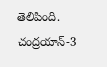తెలిపింది. చంద్రయాన్-3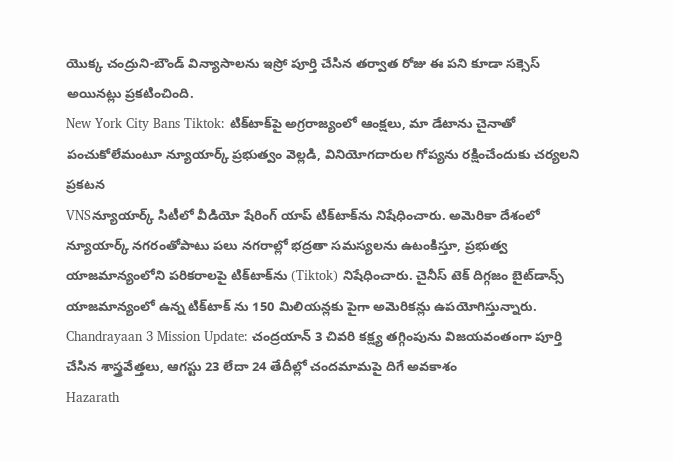యొక్క చంద్రుని-బౌండ్ విన్యాసాలను ఇస్రో పూర్తి చేసిన తర్వాత రోజు ఈ పని కూడా సక్సెస్ అయినట్లు ప్రకటించింది.
New York City Bans Tiktok: టిక్‌టాక్‌పై అగ్రరాజ్యంలో ఆంక్షలు, మా డేటాను చైనాతో పంచుకోలేమంటూ న్యూయార్క్‌ ప్రభుత్వం వెల్లడి, వినియోగదారుల గోప్యను రక్షించేందుకు చర్యలని ప్రకటన
VNSన్యూయార్క్ సిటీలో వీడియో షేరింగ్ యాప్‌ టిక్‌టాక్‌ను నిషేధించారు. అమెరికా దేశంలో న్యూయార్క్ నగరంతోపాటు పలు నగరాల్లో భద్రతా సమస్యలను ఉటంకిస్తూ, ప్రభుత్వ యాజమాన్యంలోని పరికరాలపై టిక్‌టాక్‌ను (Tiktok) నిషేధించారు. చైనీస్ టెక్ దిగ్గజం బైట్‌డాన్స్ యాజమాన్యంలో ఉన్న టిక్‌టాక్ ను 150 మిలియన్లకు పైగా అమెరికన్లు ఉపయోగిస్తున్నారు.
Chandrayaan 3 Mission Update: చంద్రయాన్ 3 చివరి కక్ష్య తగ్గింపును విజయవంతంగా పూర్తి చేసిన శాస్త్రవేత్తలు, ఆగస్టు 23 లేదా 24 తేదీల్లో చందమామపై దిగే అవకాశం
Hazarath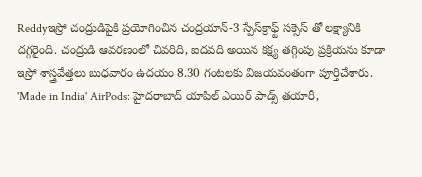Reddyఇస్రో చంద్రుడిపైకి ప్రయోగించిన చంద్రయాన్‌-3 స్పేస్‌క్రాఫ్ట్‌ సక్సెస్ తో లక్ష్యానికి దగ్గరైంది. చంద్రుడి ఆవరణంలో చివరిది, ఐదవది అయిన కక్ష్య తగ్గింపు ప్రక్రియను కూడా ఇస్రో శాస్త్రవేత్తలు బుధవారం ఉదయం 8.30 గంటలకు విజయవంతంగా పూర్తిచేశారు.
'Made in India' AirPods: హైదరాబాద్ యాపిల్ ఎయిర్ పాడ్స్ తయారీ,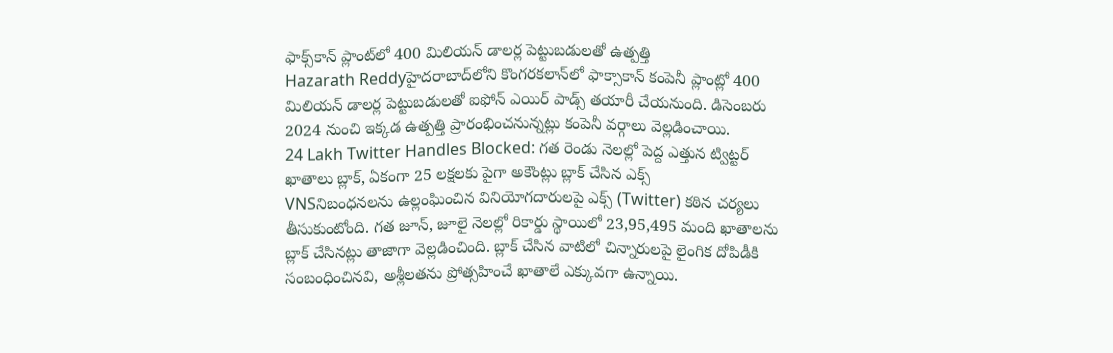ఫాక్స్‌కాన్ ప్లాంట్‌లో 400 మిలియన్ డాలర్ల పెట్టుబడులతో ఉత్పత్తి
Hazarath Reddyహైదరాబాద్‌లోని కొంగరకలాన్‌లో ఫాక్సాకాన్ కంపెనీ ప్లాంట్లో 400 మిలియన్ డాలర్ల పెట్టుబడులతో ఐఫోన్ ఎయిర్ పాడ్స్ తయారీ చేయనుంది. డిసెంబరు 2024 నుంచి ఇక్కడ ఉత్పత్తి ప్రారంభించనున్నట్లు కంపెనీ వర్గాలు వెల్లడించాయి.
24 Lakh Twitter Handles Blocked: గత రెండు నెలల్లో పెద్ద ఎత్తున ట్విట్టర్ ఖాతాలు బ్లాక్‌, ఏకంగా 25 లక్షలకు పైగా అకౌంట్లు బ్లాక్ చేసిన ఎక్స్‌
VNSనిబంధనలను ఉల్లంఘించిన వినియోగదారులపై ఎక్స్ (Twitter) కఠిన చర్యలు తీసుకుంటోంది. గత జూన్‌, జూలై నెలల్లో రికార్డు స్థాయిలో 23,95,495 మంది ఖాతాలను బ్లాక్‌ చేసినట్లు తాజాగా వెల్లడించింది. బ్లాక్‌ చేసిన వాటిలో చిన్నారులపై లైంగిక దోపిడీకి సంబంధించినవి, అశ్లీలతను ప్రోత్సహించే ఖాతాలే ఎక్కువగా ఉన్నాయి.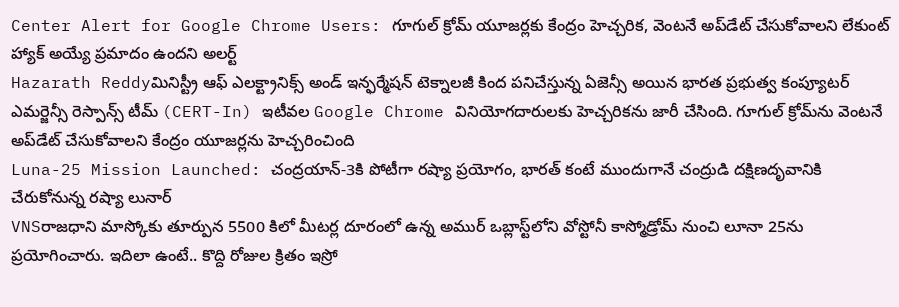Center Alert for Google Chrome Users: గూగుల్ క్రోమ్ యూజర్లకు కేంద్రం హెచ్చరిక, వెంటనే అప్‌డేట్‌ చేసుకోవాలని లేకుంట్ హ్యాక్ అయ్యే ప్రమాదం ఉందని అలర్ట్
Hazarath Reddyమినిస్ట్రీ ఆఫ్ ఎలక్ట్రానిక్స్ అండ్ ఇన్ఫర్మేషన్ టెక్నాలజీ కింద పనిచేస్తున్న ఏజెన్సీ అయిన భారత ప్రభుత్వ కంప్యూటర్ ఎమర్జెన్సీ రెస్పాన్స్ టీమ్ (CERT-In) ఇటీవల Google Chrome వినియోగదారులకు హెచ్చరికను జారీ చేసింది. గూగుల్‌ క్రోమ్‌ను వెంటనే అప్‌డేట్‌ చేసుకోవాలని కేంద్రం యూజర్లను హెచ్చరించింది
Luna-25 Mission Launched: చంద్రయాన్‌-3కి పోటీగా రష్యా ప్రయోగం, భారత్ కంటే ముందుగానే చంద్రుడి దక్షిణదృవానికి చేరుకోనున్న రష్యా లునార్
VNSరాజధాని మాస్కోకు తూర్పున 5500 కిలో మీటర్ల దూరంలో ఉన్న అముర్ ఒబ్లాస్ట్‌లోని వోస్టోనీ కాస్మోడ్రోమ్ నుంచి లూనా 25ను ప్రయోగించారు. ఇదిలా ఉంటే.. కొద్ది రోజుల క్రితం ఇస్రో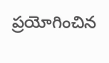ప్రయోగించిన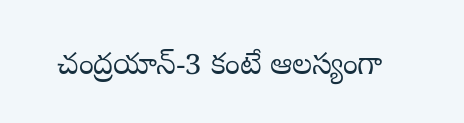చంద్రయాన్-3 కంటే ఆలస్యంగా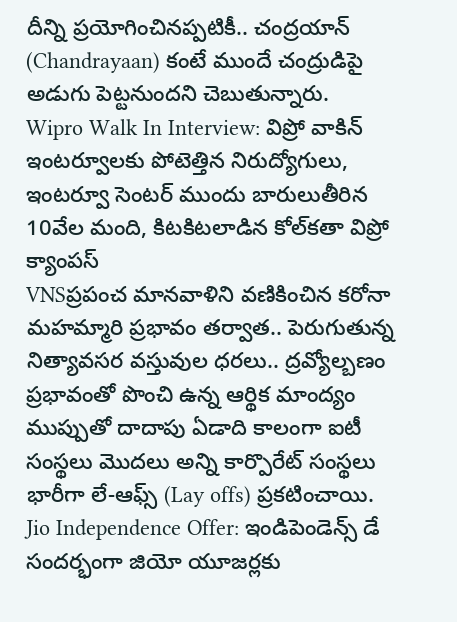దీన్ని ప్రయోగించినప్పటికీ.. చంద్రయాన్ (Chandrayaan) కంటే ముందే చంద్రుడిపై అడుగు పెట్టనుందని చెబుతున్నారు.
Wipro Walk In Interview: విప్రో వాకిన్ ఇంటర్వూలకు పోటెత్తిన నిరుద్యోగులు, ఇంటర్వూ సెంటర్ ముందు బారులుతీరిన 10వేల మంది, కిటకిటలాడిన కోల్‌కతా విప్రో క్యాంపస్‌
VNSప్రపంచ మానవాళిని వణికించిన కరోనా మహమ్మారి ప్రభావం తర్వాత.. పెరుగుతున్న నిత్యావసర వస్తువుల ధరలు.. ద్రవ్యోల్బణం ప్రభావంతో పొంచి ఉన్న ఆర్థిక మాంద్యం ముప్పుతో దాదాపు ఏడాది కాలంగా ఐటీ సంస్థలు మొదలు అన్ని కార్పొరేట్ సంస్థలు భారీగా లే-ఆఫ్స్ (Lay offs) ప్రకటించాయి.
Jio Independence Offer: ఇండిపెండెన్స్ డే సందర్భంగా జియో యూజర్లకు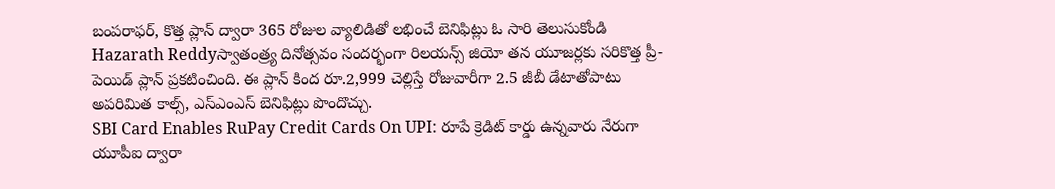బంపరాఫర్, కొత్త ప్లాన్ ద్వారా 365 రోజుల వ్యాలిడితో లభించే బెనిఫిట్లు ఓ సారి తెలుసుకోండి
Hazarath Reddyస్వాతంత్ర్య దినోత్సవం సందర్భంగా రిలయన్స్ జియో తన యూజర్లకు సరికొత్త ప్రీ-పెయిడ్ ప్లాన్ ప్రకటించింది. ఈ ప్లాన్ కింద రూ.2,999 చెల్లిస్తే రోజువారీగా 2.5 జీబీ డేటాతోపాటు అపరిమిత కాల్స్, ఎస్ఎంఎస్ బెనిఫిట్లు పొందొచ్చు.
SBI Card Enables RuPay Credit Cards On UPI: రూపే క్రెడిట్ కార్డు ఉన్నవారు నేరుగా యూపీఐ ద్వారా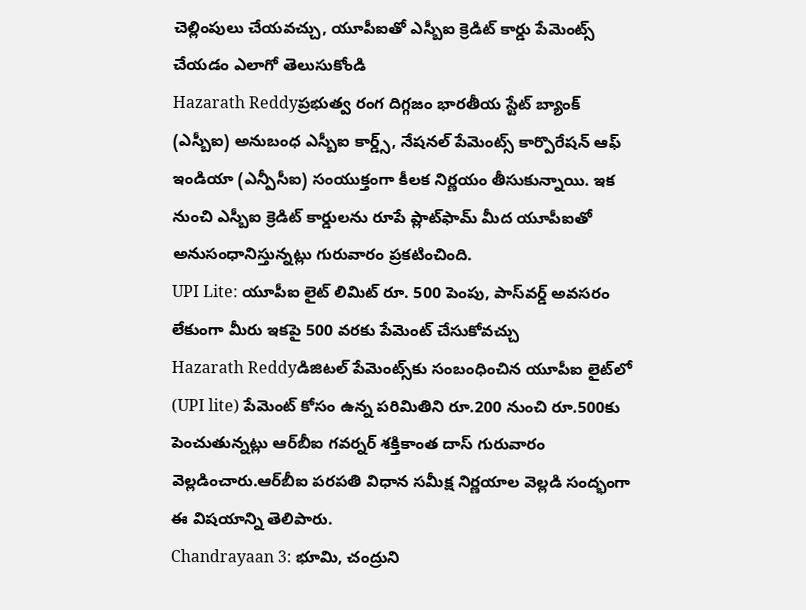చెల్లింపులు చేయవచ్చు, యూపీఐతో ఎస్బీఐ క్రెడిట్ కార్డు పేమెంట్స్ చేయడం ఎలాగో తెలుసుకోండి
Hazarath Reddyప్రభుత్వ రంగ దిగ్గజం భారతీయ స్టేట్ బ్యాంక్ (ఎస్బీఐ) అనుబంధ ఎస్బీఐ కార్డ్స్, నేషనల్ పేమెంట్స్ కార్పొరేషన్ ఆఫ్ ఇండియా (ఎన్పీసీఐ) సంయుక్తంగా కీలక నిర్ణయం తీసుకున్నాయి. ఇక నుంచి ఎస్బీఐ క్రెడిట్ కార్డులను రూపే ప్లాట్‌ఫామ్ మీద యూపీఐతో అనుసంధానిస్తున్నట్లు గురువారం ప్రకటించింది.
UPI Lite: యూపీఐ లైట్‌ లిమిట్‌ రూ. 500 పెంపు, పాస్‌వర్డ్‌ అవసరం లేకుంగా మీరు ఇకపై 500 వరకు పేమెంట్ చేసుకోవచ్చు
Hazarath Reddyడిజిటల్‌ పేమెంట్స్‌కు సంబంధించిన యూపీఐ లైట్‌లో (UPI lite) పేమెంట్‌ కోసం ఉన్న పరిమితిని రూ.200 నుంచి రూ.500కు పెంచుతున్నట్లు ఆర్‌బీఐ గవర్నర్‌ శక్తికాంత దాస్‌ గురువారం వెల్లడించారు.ఆర్‌బీఐ పరపతి విధాన సమీక్ష నిర్ణయాల వెల్లడి సంద్భంగా ఈ విషయాన్ని తెలిపారు.
Chandrayaan 3: భూమి, చంద్రుని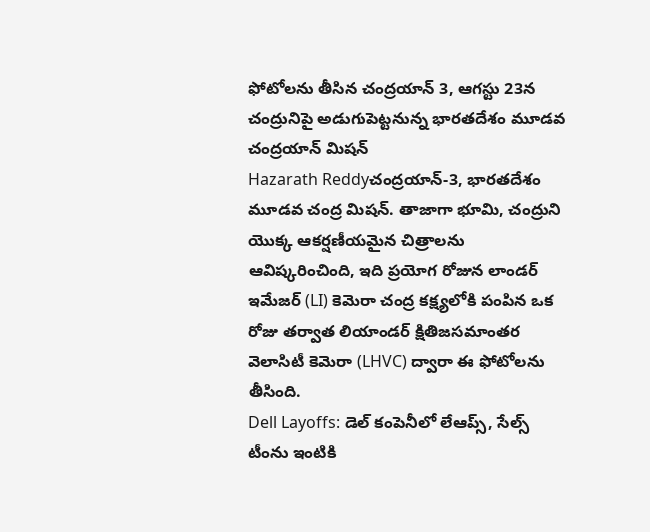ఫోటోలను తీసిన చంద్రయాన్ 3, ఆగస్టు 23న చంద్రునిపై అడుగుపెట్టనున్న భారతదేశం మూడవ చంద్రయాన్ మిషన్
Hazarath Reddyచంద్రయాన్-3, భారతదేశం మూడవ చంద్ర మిషన్. తాజాగా భూమి, చంద్రుని యొక్క ఆకర్షణీయమైన చిత్రాలను ఆవిష్కరించింది, ఇది ప్రయోగ రోజున లాండర్ ఇమేజర్ (LI) కెమెరా చంద్ర కక్ష్యలోకి పంపిన ఒక రోజు తర్వాత లియాండర్ క్షితిజసమాంతర వెలాసిటీ కెమెరా (LHVC) ద్వారా ఈ ఫోటోలను తీసింది.
Dell Layoffs: డెల్ కంపెనీలో లేఆప్స్, సేల్స్ టీంను ఇంటికి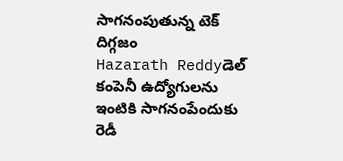సాగనంపుతున్న టెక్ దిగ్గజం
Hazarath Reddyడెల్ కంపెనీ ఉద్యోగులను ఇంటికి సాగనంపేందుకు రెడీ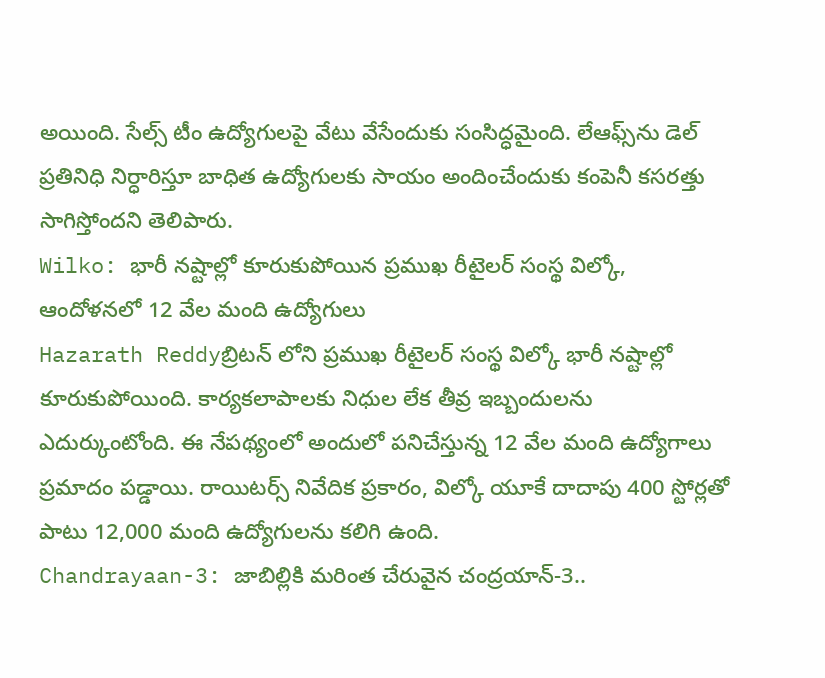అయింది. సేల్స్ టీం ఉద్యోగుల‌పై వేటు వేసేందుకు సంసిద్ధమైంది. లేఆఫ్స్‌ను డెల్ ప్ర‌తినిధి నిర్ధారిస్తూ బాధిత ఉద్యోగుల‌కు సాయం అందించేందుకు కంపెనీ క‌స‌ర‌త్తు సాగిస్తోంద‌ని తెలిపారు.
Wilko: భారీ నష్టాల్లో కూరుకుపోయిన ప్రముఖ రీటైలర్‌ సంస్థ విల్కో, ఆందోళనలో 12 వేల మంది ఉద్యోగులు
Hazarath Reddyబ్రిటన్ లోని ప్రముఖ రీటైలర్‌ సంస్థ విల్కో భారీ న‌ష్టాల్లో కూరుకుపోయింది. కార్యకలాపాలకు నిధుల లేక తీవ్ర ఇబ్బందులను ఎదుర్కుంటోంది. ఈ నేపథ్యంలో అందులో ప‌నిచేస్తున్న 12 వేల మంది ఉద్యోగాలు ప్ర‌మాదం పడ్డాయి. రాయిటర్స్ నివేదిక ప్రకారం, విల్కో యూకే దాదాపు 400 స్టోర్లతో పాటు 12,000 మంది ఉద్యోగులను కలిగి ఉంది.
Chandrayaan-3: జాబిల్లికి మరింత చేరువైన చంద్రయాన్-3..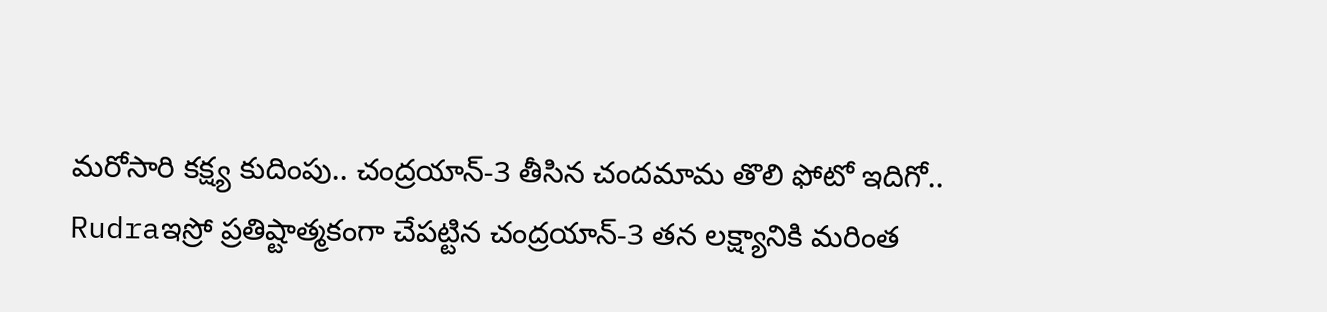మరోసారి కక్ష్య కుదింపు.. చంద్రయాన్-3 తీసిన చందమామ తొలి ఫోటో ఇదిగో..
Rudraఇస్రో ప్రతిష్టాత్మకంగా చేపట్టిన చంద్రయాన్-3 తన లక్ష్యానికి మరింత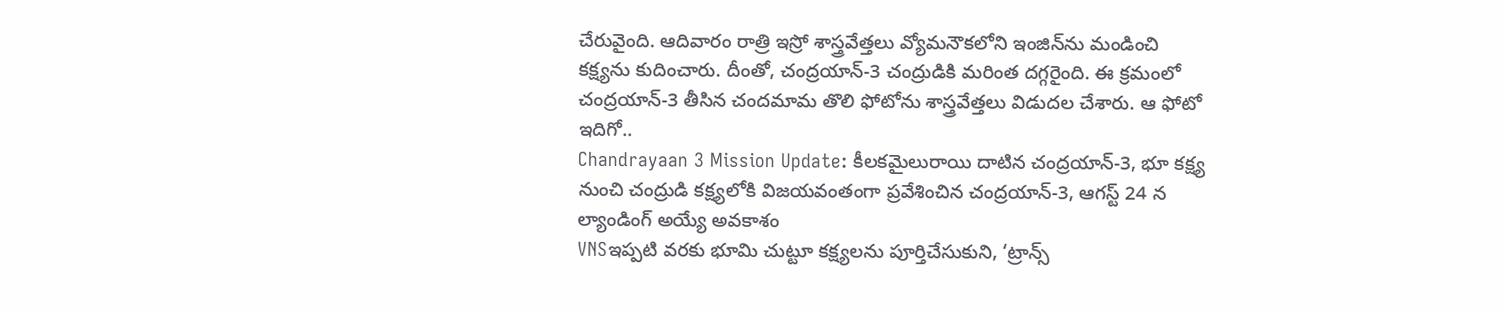చేరువైంది. ఆదివారం రాత్రి ఇస్రో శాస్త్రవేత్తలు వ్యోమనౌక‌లోని ఇంజిన్‌ను మండించి కక్ష్యను కుదించారు. దీంతో, చంద్రయాన్-3 చంద్రుడికి మరింత దగ్గరైంది. ఈ క్రమంలో చంద్రయాన్-3 తీసిన చందమామ తొలి ఫోటోను శాస్త్రవేత్తలు విడుదల చేశారు. ఆ ఫోటో ఇదిగో..
Chandrayaan 3 Mission Update: కీలకమైలురాయి దాటిన చంద్రయాన్-3, భూ కక్ష్య నుంచి చంద్రుడి కక్ష్యలోకి విజయవంతంగా ప్రవేశించిన చంద్రయాన్-3, ఆగస్ట్ 24 న ల్యాండింగ్ అయ్యే అవకాశం
VNSఇప్పటి వరకు భూమి చుట్టూ కక్ష్యలను పూర్తిచేసుకుని, ‘ట్రాన్స్‌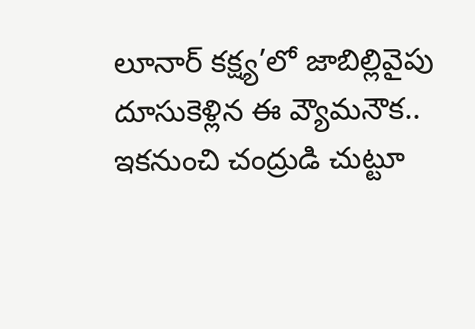లూనార్‌ కక్ష్య’లో జాబిల్లివైపు దూసుకెళ్లిన ఈ వ్యౌమనౌక.. ఇకనుంచి చంద్రుడి చుట్టూ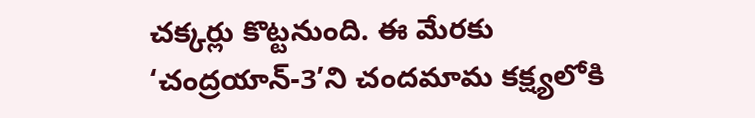చక్కర్లు కొట్టనుంది. ఈ మేరకు ‘చంద్రయాన్‌-3’ని చందమామ కక్ష్యలోకి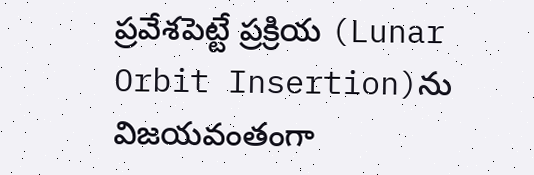ప్రవేశపెట్టే ప్రక్రియ (Lunar Orbit Insertion)ను విజయవంతంగా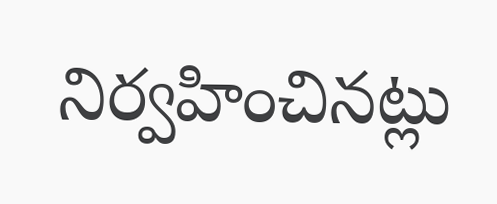నిర్వహించినట్లు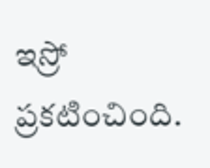ఇస్రో ప్రకటించింది.